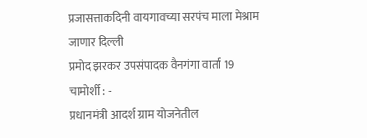प्रजासत्ताकदिनी वायगावच्या सरपंच माला मेश्राम जाणार दिल्ली
प्रमोद झरकर उपसंपादक वैनगंगा वार्ता 19
चामोर्शी : -
प्रधानमंत्री आदर्श ग्राम योजनेतील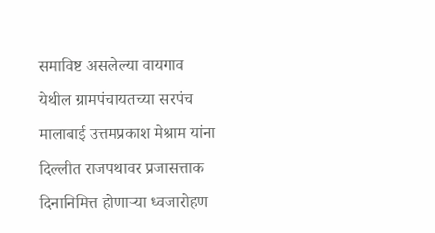समाविष्ट असलेल्या वायगाव येथील ग्रामपंचायतच्या सरपंच मालाबाई उत्तमप्रकाश मेश्राम यांना दिल्लीत राजपथावर प्रजासत्ताक दिनानिमित्त होणाऱ्या ध्वजारोहण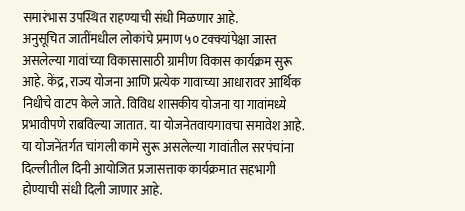समारंभास उपस्थित राहण्याची संधी मिळणार आहे.
अनुसूचित जातींमधील लोकांचे प्रमाण ५० टक्क्यांपेक्षा जास्त असलेल्या गावांच्या विकासासाठी ग्रामीण विकास कार्यक्रम सुरू आहे. केंद्र, राज्य योजना आणि प्रत्येक गावाच्या आधारावर आर्थिक निधीचे वाटप केले जाते. विविध शासकीय योजना या गावांमध्ये प्रभावीपणे राबविल्या जातात. या योजनेतवायगावचा समावेश आहे. या योजनेंतर्गत चांगली कामे सुरू असलेल्या गावांतील सरपंचांना दिल्लीतील दिनी आयोजित प्रजासत्ताक कार्यक्रमात सहभागी होण्याची संधी दिली जाणार आहे.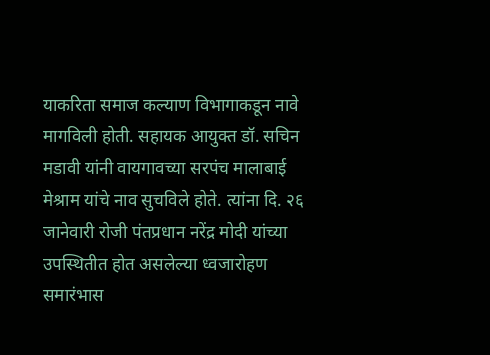याकरिता समाज कल्याण विभागाकडून नावे मागविली होती. सहायक आयुक्त डॉ. सचिन मडावी यांनी वायगावच्या सरपंच मालाबाई मेश्राम यांचे नाव सुचविले होते. त्यांना दि. २६ जानेवारी रोजी पंतप्रधान नरेंद्र मोदी यांच्या उपस्थितीत होत असलेल्या ध्वजारोहण समारंभास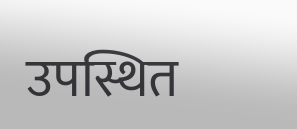उपस्थित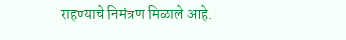राहण्याचे निमंत्रण मिळाले आहे.